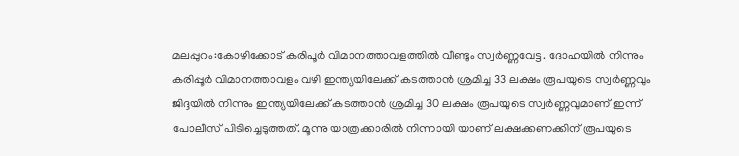മലപ്പുറം:കോഴിക്കോട് കരിപൂർ വിമാനത്താവളത്തിൽ വീണ്ടും സ്വർണ്ണവേട്ട. ദോഹയില്‍ നിന്നും കരിപ്പൂർ വിമാനത്താവളം വഴി ഇന്ത്യയിലേക്ക് കടത്താന്‍ ശ്രമിച്ച 33 ലക്ഷം രൂപയുടെ സ്വര്‍ണ്ണവും ജിദ്ദയില്‍ നിന്നും ഇന്ത്യയിലേക്ക് കടത്താന്‍ ശ്രമിച്ച 30 ലക്ഷം രൂപയുടെ സ്വര്‍ണ്ണവുമാണ് ഇന്ന് പോലീസ് പിടിച്ചെടുത്തത്. മൂന്നു യാത്രക്കാരിൽ നിന്നായി യാണ് ലക്ഷക്കണക്കിന് രൂപയുടെ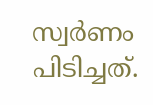സ്വർണം പിടിച്ചത്.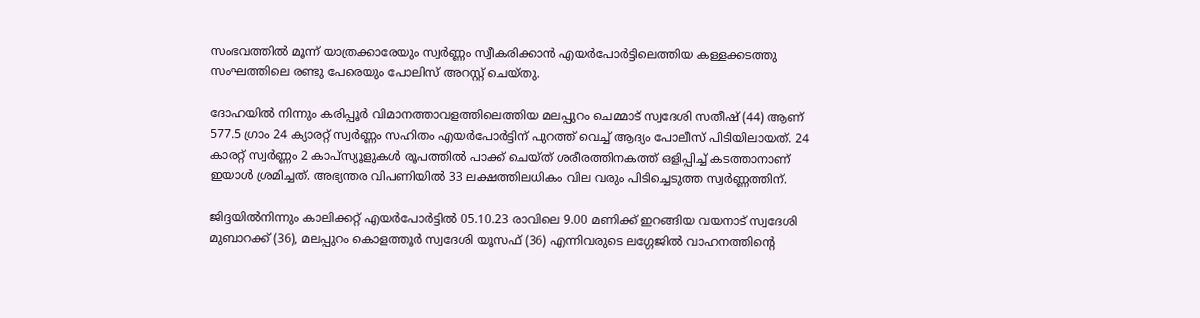സംഭവത്തില്‍ മൂന്ന് യാത്രക്കാരേയും സ്വര്‍ണ്ണം സ്വീകരിക്കാന്‍ എയര്‍പോര്‍ട്ടിലെത്തിയ കള്ളക്കടത്തു സംഘത്തിലെ രണ്ടു പേരെയും പോലിസ് അറസ്റ്റ് ചെയ്തു.

ദോഹയില്‍ നിന്നും കരിപ്പൂർ വിമാനത്താവളത്തിലെത്തിയ മലപ്പുറം ചെമ്മാട് സ്വദേശി സതീഷ് (44) ആണ് 577.5 ഗ്രാം 24 ക്യാരറ്റ് സ്വര്‍ണ്ണം സഹിതം എയര്‍പോര്‍ട്ടിന് പുറത്ത് വെച്ച് ആദ്യം പോലീസ് പിടിയിലായത്. 24 കാരറ്റ് സ്വര്‍ണ്ണം 2 കാപ്സ്യൂളുകള്‍ രൂപത്തില്‍ പാക്ക് ചെയ്ത് ശരീരത്തിനകത്ത് ഒളിപ്പിച്ച് കടത്താനാണ് ഇയാള്‍ ശ്രമിച്ചത്. അഭ്യന്തര വിപണിയില്‍ 33 ലക്ഷത്തിലധികം വില വരും പിടിച്ചെടുത്ത സ്വര്‍ണ്ണത്തിന്.

ജിദ്ദയില്‍നിന്നും കാലിക്കറ്റ് എയര്‍പോര്‍ട്ടില്‍ 05.10.23 രാവിലെ 9.00 മണിക്ക് ഇറങ്ങിയ വയനാട് സ്വദേശി മുബാറക്ക് (36), മലപ്പുറം കൊളത്തൂര്‍ സ്വദേശി യൂസഫ് (36) എന്നിവരുടെ ലഗ്ഗേജില്‍ വാഹനത്തിന്‍റെ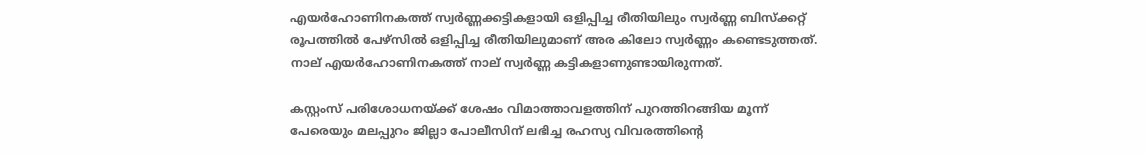എയര്‍ഹോണിനകത്ത് സ്വര്‍ണ്ണക്കട്ടികളായി ഒളിപ്പിച്ച രീതിയിലും സ്വര്‍ണ്ണ ബിസ്ക്കറ്റ് രൂപത്തില്‍ പേഴ്സില്‍ ഒളിപ്പിച്ച രീതിയിലുമാണ് അര കിലോ സ്വര്‍ണ്ണം കണ്ടെടുത്തത്.
നാല് എയര്‍ഹോണിനകത്ത് നാല് സ്വര്‍ണ്ണ കട്ടികളാണുണ്ടായിരുന്നത്.

കസ്റ്റംസ് പരിശോധനയ്ക്ക് ശേഷം വിമാത്താവളത്തിന് പുറത്തിറങ്ങിയ മൂന്ന് പേരെയും മലപ്പുറം ജില്ലാ പോലീസിന് ലഭിച്ച രഹസ്യ വിവരത്തിന്റെ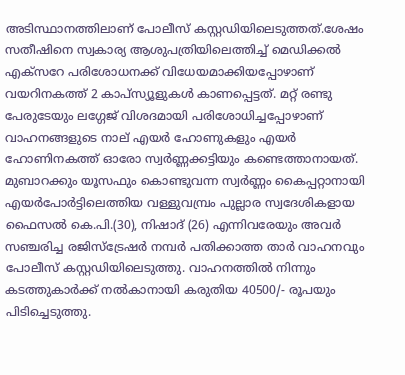അടിസ്ഥാനത്തിലാണ് പോലീസ് കസ്റ്റഡിയിലെടുത്തത്.ശേഷം സതീഷിനെ സ്വകാര്യ ആശുപത്രിയിലെത്തിച്ച് മെഡിക്കല്‍ എക്സറേ പരിശോധനക്ക് വിധേയമാക്കിയപ്പോഴാണ് വയറിനകത്ത് 2 കാപ്സ്യൂളുകള്‍ കാണപ്പെട്ടത്. മറ്റ് രണ്ടു പേരുടേയും ലഗ്ഗേജ് വിശദമായി പരിശോധിച്ചപ്പോഴാണ് വാഹനങ്ങളുടെ നാല് എയര്‍ ഹോണുകളും എയര്‍ ഹോണിനകത്ത് ഓരോ സ്വര്‍ണ്ണക്കട്ടിയും കണ്ടെത്താനായത്.
മുബാറക്കും യൂസഫും കൊണ്ടുവന്ന സ്വര്‍ണ്ണം കൈപ്പറ്റാനായി എയര്‍പോര്‍ട്ടിലെത്തിയ വള്ളുവമ്പ്രം പുല്ലാര സ്വദേശികളായ ഫൈസല്‍ കെ.പി.(30), നിഷാദ് (26) എന്നിവരേയും അവര്‍ സഞ്ചരിച്ച രജിസ്ട്രേഷര്‍ നമ്പര്‍ പതിക്കാത്ത താര്‍ വാഹനവും പോലീസ് കസ്റ്റഡിയിലെടുത്തു. വാഹനത്തില്‍ നിന്നും കടത്തുകാര്‍ക്ക് നല്‍കാനായി കരുതിയ 40500/- രൂപയും പിടിച്ചെടുത്തു.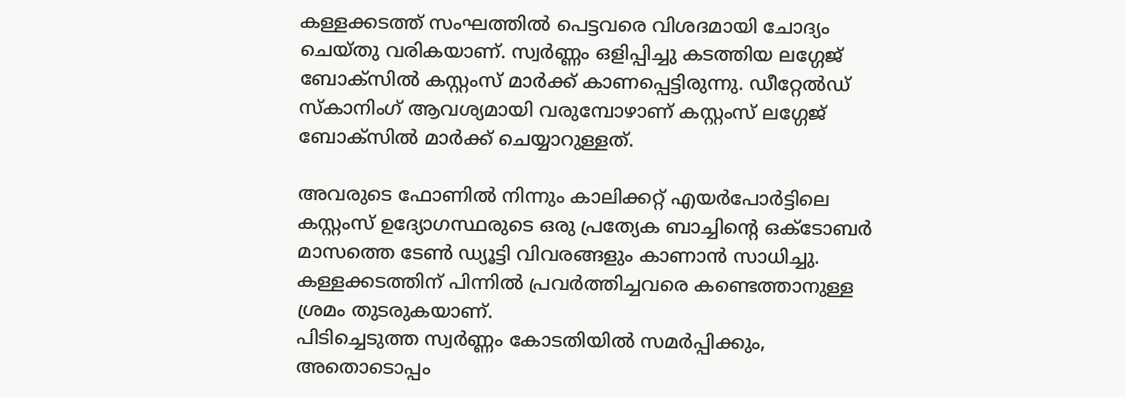കള്ളക്കടത്ത് സംഘത്തില്‍ പെട്ടവരെ വിശദമായി ചോദ്യം ചെയ്തു വരികയാണ്. സ്വര്‍ണ്ണം ഒളിപ്പിച്ചു കടത്തിയ ലഗ്ഗേജ് ബോക്സില്‍ കസ്റ്റംസ് മാര്‍ക്ക് കാണപ്പെട്ടിരുന്നു. ഡീറ്റേല്‍ഡ് സ്കാനിംഗ് ആവശ്യമായി വരുമ്പോഴാണ് കസ്റ്റംസ് ലഗ്ഗേജ് ബോക്സില്‍ മാര്‍ക്ക് ചെയ്യാറുള്ളത്.

അവരുടെ ഫോണില്‍ നിന്നും കാലിക്കറ്റ് എയര്‍പോര്‍ട്ടിലെ കസ്റ്റംസ് ഉദ്യോഗസ്ഥരുടെ ഒരു പ്രത്യേക ബാച്ചിന്‍റെ ഒക്ടോബര്‍ മാസത്തെ ടേണ്‍ ഡ്യൂട്ടി വിവരങ്ങളും കാണാന്‍ സാധിച്ചു. കള്ളക്കടത്തിന് പിന്നില്‍ പ്രവര്‍ത്തിച്ചവരെ കണ്ടെത്താനുള്ള ശ്രമം തുടരുകയാണ്.
പിടിച്ചെടുത്ത സ്വര്‍ണ്ണം കോടതിയില്‍ സമര്‍പ്പിക്കും, അതൊടൊപ്പം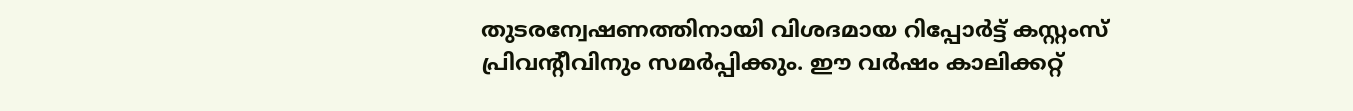തുടരന്വേഷണത്തിനായി വിശദമായ റിപ്പോര്‍ട്ട് കസ്റ്റംസ് പ്രിവന്‍റീവിനും സമര്‍പ്പിക്കും. ഈ വര്‍ഷം കാലിക്കറ്റ്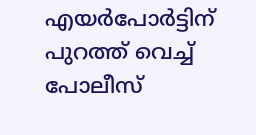എയര്‍പോര്‍ട്ടിന് പുറത്ത് വെച്ച് പോലീസ്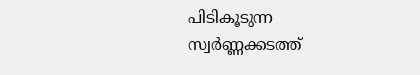പിടികൂടുന്ന സ്വര്‍ണ്ണക്കടത്ത്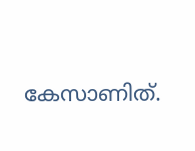കേസാണിത്.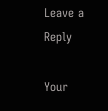Leave a Reply

Your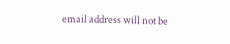email address will not be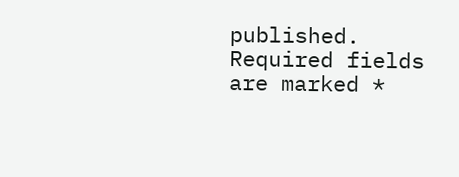published. Required fields are marked *